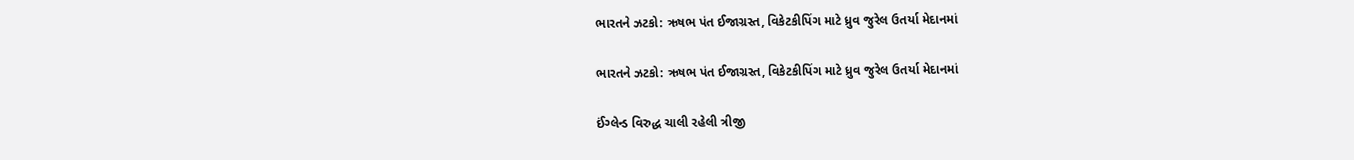ભારતને ઝટકો: ઋષભ પંત ઈજાગ્રસ્ત, વિકેટકીપિંગ માટે ધ્રુવ જુરેલ ઉતર્યા મેદાનમાં

ભારતને ઝટકો: ઋષભ પંત ઈજાગ્રસ્ત, વિકેટકીપિંગ માટે ધ્રુવ જુરેલ ઉતર્યા મેદાનમાં

ઈંગ્લેન્ડ વિરુદ્ધ ચાલી રહેલી ત્રીજી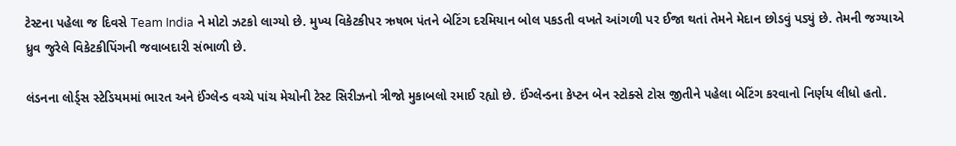ટેસ્ટના પહેલા જ દિવસે Team India ને મોટો ઝટકો લાગ્યો છે. મુખ્ય વિકેટકીપર ઋષભ પંતને બેટિંગ દરમિયાન બોલ પકડતી વખતે આંગળી પર ઈજા થતાં તેમને મેદાન છોડવું પડ્યું છે. તેમની જગ્યાએ ધ્રુવ જુરેલે વિકેટકીપિંગની જવાબદારી સંભાળી છે.

લંડનના લોર્ડ્સ સ્ટેડિયમમાં ભારત અને ઈંગ્લેન્ડ વચ્ચે પાંચ મેચોની ટેસ્ટ સિરીઝનો ત્રીજો મુકાબલો રમાઈ રહ્યો છે. ઈંગ્લેન્ડના કેપ્ટન બેન સ્ટોક્સે ટોસ જીતીને પહેલા બેટિંગ કરવાનો નિર્ણય લીધો હતો.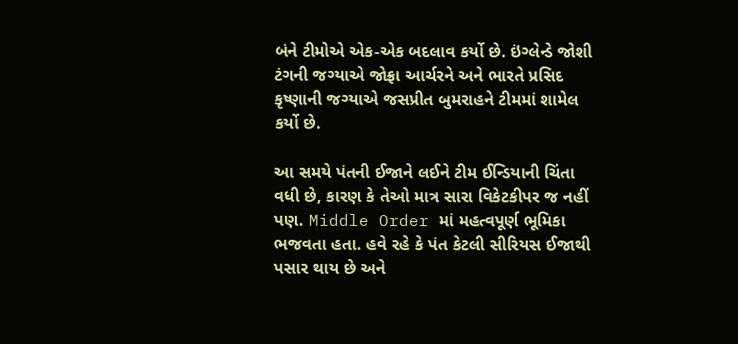બંને ટીમોએ એક-એક બદલાવ કર્યો છે. ઇંગ્લેન્ડે જોશી ટંગની જગ્યાએ જોફ્રા આર્ચરને અને ભારતે પ્રસિદ કૃષ્ણાની જગ્યાએ જસપ્રીત બુમરાહને ટીમમાં શામેલ કર્યો છે.

આ સમયે પંતની ઈજાને લઈને ટીમ ઈન્ડિયાની ચિંતા વધી છે, કારણ કે તેઓ માત્ર સારા વિકેટકીપર જ નહીં પણ. Middle Order માં મહત્વપૂર્ણ ભૂમિકા ભજવતા હતા. હવે રહે કે પંત કેટલી સીરિયસ ઈજાથી પસાર થાય છે અને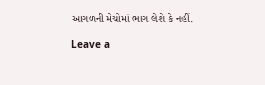આગળની મેચોમાં ભાગ લેશે કે નહીં.

Leave a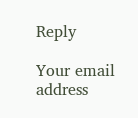Reply

Your email address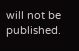will not be published.